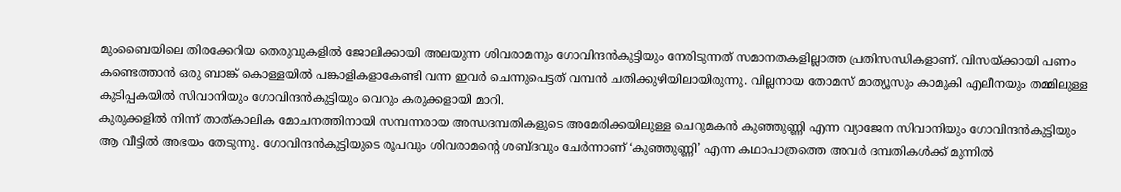മുംബൈയിലെ തിരക്കേറിയ തെരുവുകളിൽ ജോലിക്കായി അലയുന്ന ശിവരാമനും ഗോവിന്ദൻകുട്ടിയും നേരിടുന്നത് സമാനതകളില്ലാത്ത പ്രതിസന്ധികളാണ്. വിസയ്ക്കായി പണം കണ്ടെത്താൻ ഒരു ബാങ്ക് കൊള്ളയിൽ പങ്കാളികളാകേണ്ടി വന്ന ഇവർ ചെന്നുപെട്ടത് വമ്പൻ ചതിക്കുഴിയിലായിരുന്നു. വില്ലനായ തോമസ് മാത്യൂസും കാമുകി എലീനയും തമ്മിലുള്ള കുടിപ്പകയിൽ സിവാനിയും ഗോവിന്ദൻകുട്ടിയും വെറും കരുക്കളായി മാറി.
കുരുക്കളിൽ നിന്ന് താത്കാലിക മോചനത്തിനായി സമ്പന്നരായ അന്ധദമ്പതികളുടെ അമേരിക്കയിലുള്ള ചെറുമകൻ കുഞ്ഞുണ്ണി എന്ന വ്യാജേന സിവാനിയും ഗോവിന്ദൻകുട്ടിയും ആ വീട്ടിൽ അഭയം തേടുന്നു. ഗോവിന്ദൻകുട്ടിയുടെ രൂപവും ശിവരാമന്റെ ശബ്ദവും ചേർന്നാണ് ‘കുഞ്ഞുണ്ണി’ എന്ന കഥാപാത്രത്തെ അവർ ദമ്പതികൾക്ക് മുന്നിൽ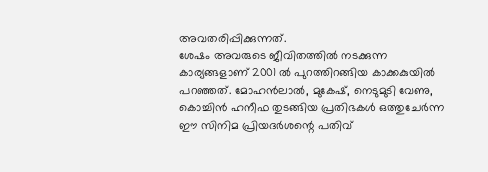അവതരിപ്പിക്കുന്നത്.
ശേഷം അവരുടെ ജീവിതത്തിൽ നടക്കുന്ന കാര്യങ്ങളാണ് 2001 ൽ പുറത്തിറങ്ങിയ കാക്കകുയിൽ പറഞ്ഞത്. മോഹൻലാൽ, മുകേഷ്, നെടുമുടി വേണു, കൊച്ചിൻ ഹനീഫ തുടങ്ങിയ പ്രതിഭകൾ ഒത്തുചേർന്ന ഈ സിനിമ പ്രിയദർശന്റെ പതിവ്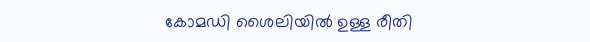കോമഡി ശൈലിയിൽ ഉള്ള രീതി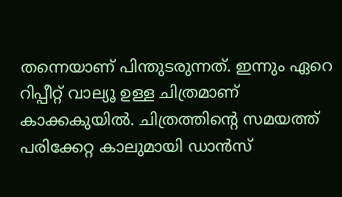തന്നെയാണ് പിന്തുടരുന്നത്. ഇന്നും ഏറെ റിപ്പീറ്റ് വാല്യൂ ഉള്ള ചിത്രമാണ് കാക്കകുയിൽ. ചിത്രത്തിന്റെ സമയത്ത് പരിക്കേറ്റ കാലുമായി ഡാൻസ്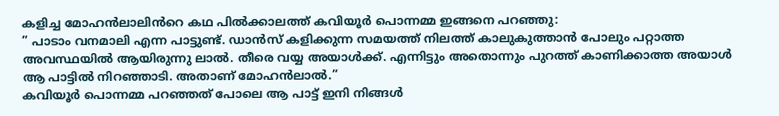കളിച്ച മോഹൻലാലിൻറെ കഥ പിൽക്കാലത്ത് കവിയൂർ പൊന്നമ്മ ഇങ്ങനെ പറഞ്ഞു:
” പാടാം വനമാലി എന്ന പാട്ടുണ്ട്. ഡാൻസ് കളിക്കുന്ന സമയത്ത് നിലത്ത് കാലുകുത്താൻ പോലും പറ്റാത്ത അവസ്ഥയിൽ ആയിരുന്നു ലാൽ. തീരെ വയ്യ അയാൾക്ക്. എന്നിട്ടും അതൊന്നും പുറത്ത് കാണിക്കാത്ത അയാൾ ആ പാട്ടിൽ നിറഞ്ഞാടി. അതാണ് മോഹൻലാൽ.”
കവിയൂർ പൊന്നമ്മ പറഞ്ഞത് പോലെ ആ പാട്ട് ഇനി നിങ്ങൾ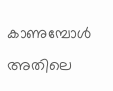കാണുമ്പോൾ അതിലെ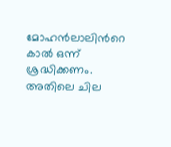മോഹൻലാലിൻറെ കാൽ ഒന്ന് ശ്രദ്ധിക്കണം. അതിലെ ചില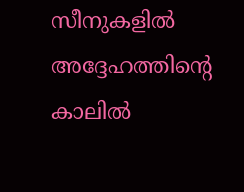സീനുകളിൽ അദ്ദേഹത്തിന്റെ കാലിൽ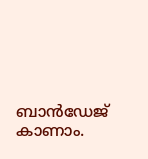ബാൻഡേജ് കാണാം.